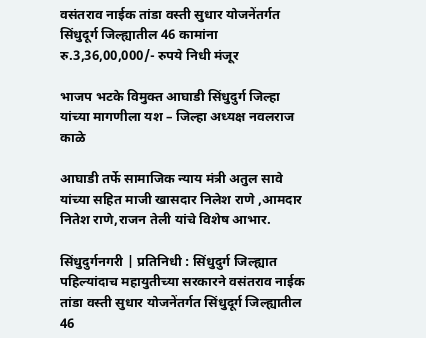वसंतराव नाईक तांडा वस्ती सुधार योजनेंतर्गत सिंधुदूर्ग जिल्ह्यातील 46 कामांना रु.3,36,00,000/- रुपये निधी मंजूर

भाजप भटके विमुक्त आघाडी सिंधुदुर्ग जिल्हा यांच्या मागणीला यश – जिल्हा अध्यक्ष नवलराज काळे

आघाडी तर्फे सामाजिक न्याय मंत्री अतुल सावे यांच्या सहित माजी खासदार निलेश राणे ,आमदार नितेश राणे,राजन तेली यांचे विशेष आभार.

सिंधुदुर्गनगरी | प्रतिनिधी : सिंधुदुर्ग जिल्ह्यात पहिल्यांदाच महायुतीच्या सरकारने वसंतराव नाईक तांडा वस्ती सुधार योजनेंतर्गत सिंधुदूर्ग जिल्ह्यातील 46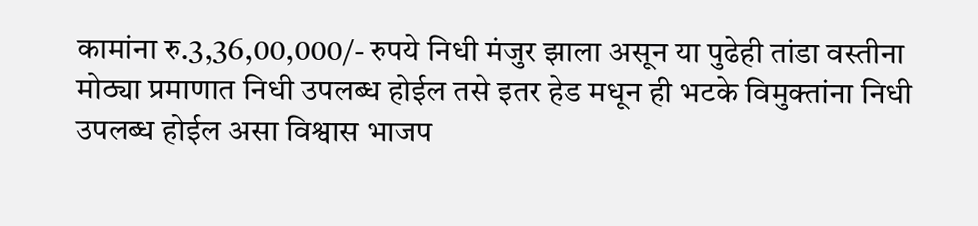कामांना रु.3,36,00,000/- रुपये निधी मंजुर झाला असून या पुढेही तांडा वस्तीना मोठ्या प्रमाणात निधी उपलब्ध होईल तसे इतर हेड मधून ही भटके विमुक्तांना निधी उपलब्ध होईल असा विश्वास भाजप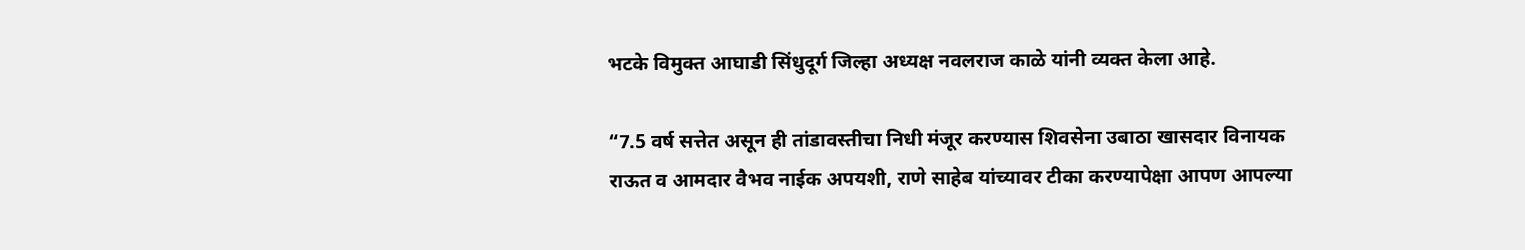भटके विमुक्त आघाडी सिंधुदूर्ग जिल्हा अध्यक्ष नवलराज काळे यांनी व्यक्त केला आहे.

“7.5 वर्ष सत्तेत असून ही तांडावस्तीचा निधी मंजूर करण्यास शिवसेना उबाठा खासदार विनायक राऊत व आमदार वैभव नाईक अपयशी, राणे साहेब यांच्यावर टीका करण्यापेक्षा आपण आपल्या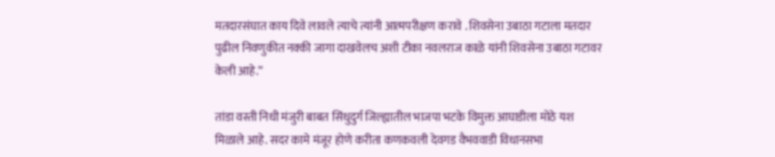मतदारसंघात काय दिवे लावले त्याचे त्यांनी आत्मपरीक्षण करावे . शिवसेना उबाठा गटाला मतदार पुढील निवणुकीत नक्की जागा दाखवेलच अशी टीका नवलराज काळे यांनी शिवसेना उबाठा गटावर केली आहे.”

तांडा वस्ती निधी मंजुरी बाबत सिंधुदुर्ग जिल्ह्यातील भाजपा भटके विमुक्त आघाडीला मोठे यश मिळाले आहे. सदर कामे मंजूर होणे करीता कणकवली देवगड वैभववाडी विधानसभा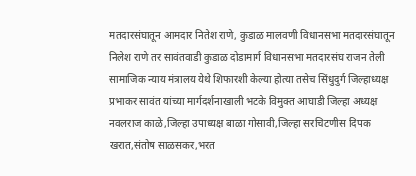मतदारसंघातून आमदार नितेश राणे, कुडाळ मालवणी विधानसभा मतदारसंघातून निलेश राणे तर सावंतवाडी कुडाळ दोडामार्ग विधानसभा मतदारसंघ राजन तेली सामाजिक न्याय मंत्रालय येथे शिफारशी केल्या होत्या तसेच सिंधुदुर्ग जिल्हाध्यक्ष प्रभाकर सावंत यांच्या मार्गदर्शनाखाली भटके विमुक्त आघाडी जिल्हा अध्यक्ष नवलराज काळे,जिल्हा उपाध्यक्ष बाळा गोसावी,जिल्हा सरचिटणीस दिपक खरात,संतोष साळसकर,भरत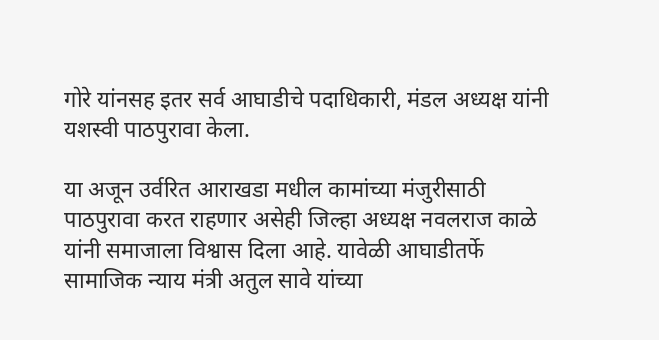गोरे यांनसह इतर सर्व आघाडीचे पदाधिकारी, मंडल अध्यक्ष यांनी यशस्वी पाठपुरावा केला.

या अजून उर्वरित आराखडा मधील कामांच्या मंजुरीसाठी पाठपुरावा करत राहणार असेही जिल्हा अध्यक्ष नवलराज काळे यांनी समाजाला विश्वास दिला आहे. यावेळी आघाडीतर्फे सामाजिक न्याय मंत्री अतुल सावे यांच्या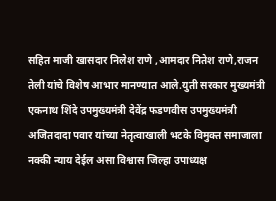सहित माजी खासदार निलेश राणे ,आमदार नितेश राणे,राजन तेली यांचे विशेष आभार मानण्यात आले.युती सरकार मुख्यमंत्री एकनाथ शिंदे उपमुख्यमंत्री देवेंद्र फडणवीस उपमुख्यमंत्री अजितदादा पवार यांच्या नेतृत्वाखाली भटके विमुक्त समाजाला नक्की न्याय देईल असा विश्वास जिल्हा उपाध्यक्ष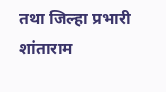तथा जिल्हा प्रभारी शांताराम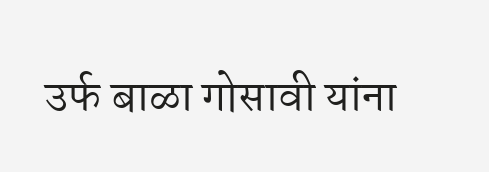उर्फ बाळा गोसावी यांना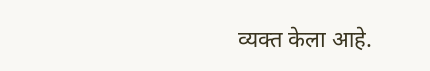व्यक्त केला आहे.